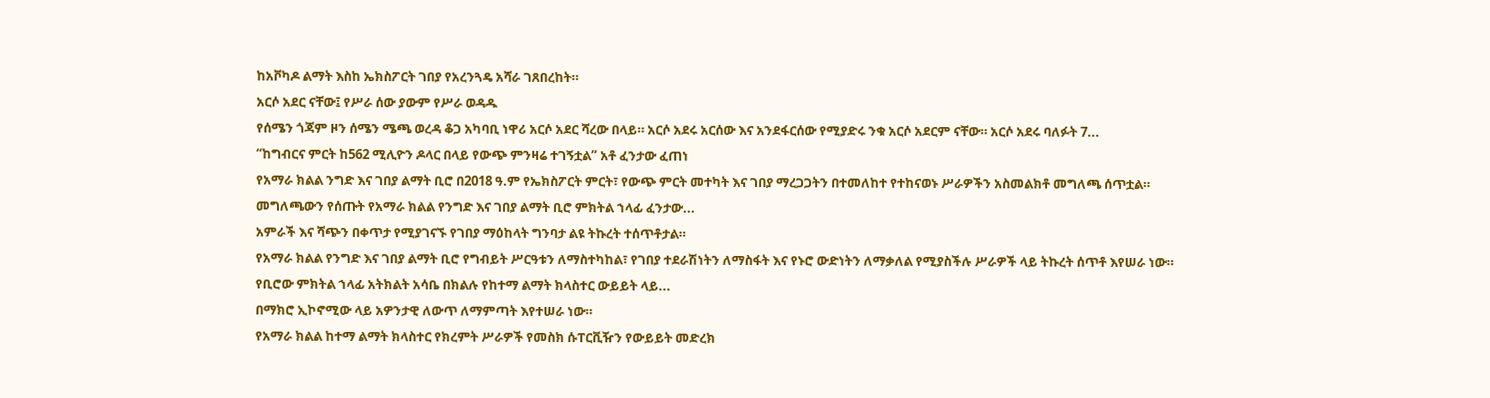ከአቮካዶ ልማት እስከ ኤክስፖርት ገበያ የአረንጓዴ አሻራ ገጸበረከት።
አርሶ አደር ናቸው፤ የሥራ ሰው ያውም የሥራ ወዳዱ
የሰሜን ጎጃም ዞን ሰሜን ሜጫ ወረዳ ቆጋ አካባቢ ነዋሪ አርሶ አደር ሻረው በላይ። አርሶ አደሩ አርሰው እና አንደፋርሰው የሚያድሩ ንቁ አርሶ አደርም ናቸው። አርሶ አደሩ ባለፉት 7...
“ከግብርና ምርት ከ562 ሚሊዮን ዶላር በላይ የውጭ ምንዛሬ ተገኝቷል” አቶ ፈንታው ፈጠነ
የአማራ ክልል ንግድ እና ገበያ ልማት ቢሮ በ2018 ዓ.ም የኤክስፖርት ምርት፣ የውጭ ምርት መተካት እና ገበያ ማረጋጋትን በተመለከተ የተከናወኑ ሥራዎችን አስመልክቶ መግለጫ ሰጥቷል።
መግለጫውን የሰጡት የአማራ ክልል የንግድ እና ገበያ ልማት ቢሮ ምክትል ኀላፊ ፈንታው...
አምራች እና ሻጭን በቀጥታ የሚያገናኙ የገበያ ማዕከላት ግንባታ ልዩ ትኩረት ተሰጥቶታል።
የአማራ ክልል የንግድ እና ገበያ ልማት ቢሮ የግብይት ሥርዓቱን ለማስተካከል፣ የገበያ ተደራሽነትን ለማስፋት እና የኑሮ ውድነትን ለማቃለል የሚያስችሉ ሥራዎች ላይ ትኩረት ሰጥቶ እየሠራ ነው።
የቢሮው ምክትል ኀላፊ አትክልት አሳቤ በክልሉ የከተማ ልማት ክላስተር ውይይት ላይ...
በማክሮ ኢኮኖሚው ላይ አዎንታዊ ለውጥ ለማምጣት እየተሠራ ነው።
የአማራ ክልል ከተማ ልማት ክላስተር የክረምት ሥራዎች የመስክ ሱፐርቪዥን የውይይት መድረክ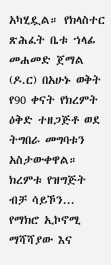አካሂዷል። የክላስተር ጽሕፈት ቤቱ ኀላፊ መሐመድ ጀማል (ዶ.ር) በአሁኑ ወቅት የ90 ቀናት የክረምት ዕቅድ ተዘጋጅቶ ወደ ትግበራ መግባቱን አስታውቀዋል። ክረምቱ የዝግጅት ብቻ ሳይኾን...
የማክሮ ኢኮኖሚ ማሻሻያው እና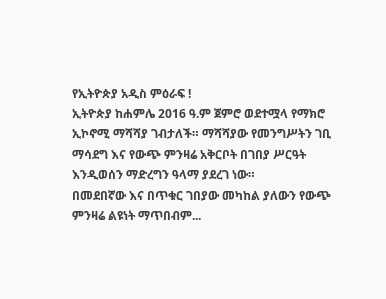የኢትዮጵያ አዲስ ምዕራፍ !
ኢትዮጵያ ከሐምሌ 2016 ዓ.ም ጀምሮ ወደተሟላ የማክሮ ኢኮኖሚ ማሻሻያ ገብታለች። ማሻሻያው የመንግሥትን ገቢ ማሳደግ እና የውጭ ምንዛሬ አቅርቦት በገበያ ሥርዓት እንዲወሰን ማድረግን ዓላማ ያደረገ ነው።
በመደበኛው እና በጥቁር ገበያው መካከል ያለውን የውጭ ምንዛሬ ልዩነት ማጥበብም...